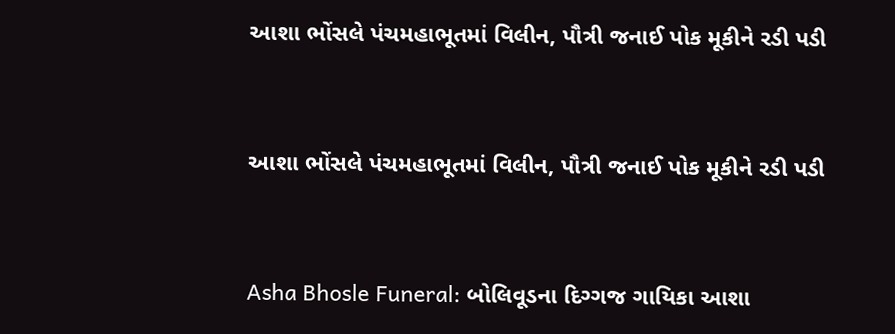આશા ભોંસલે પંચમહાભૂતમાં વિલીન, પૌત્રી જનાઈ પોક મૂકીને રડી પડી



આશા ભોંસલે પંચમહાભૂતમાં વિલીન, પૌત્રી જનાઈ પોક મૂકીને રડી પડી



Asha Bhosle Funeral: બોલિવૂડના દિગ્ગજ ગાયિકા આશા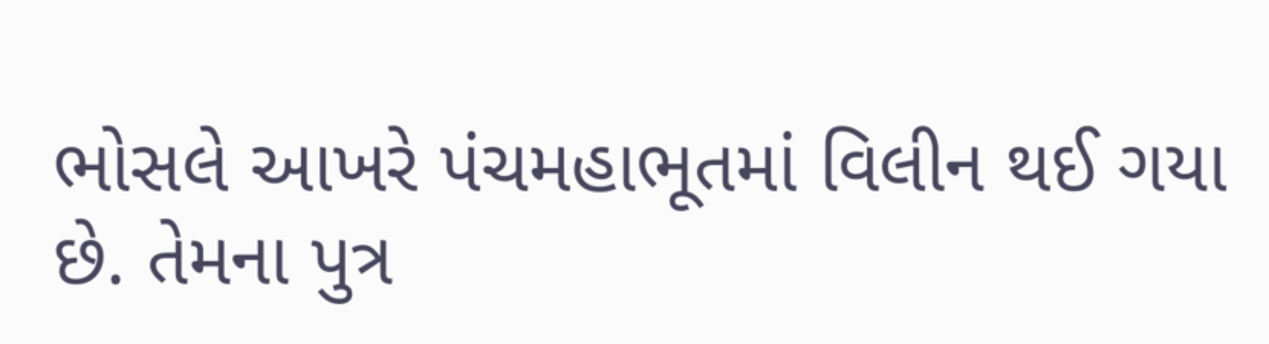ભોસલે આખરે પંચમહાભૂતમાં વિલીન થઈ ગયા છે. તેમના પુત્ર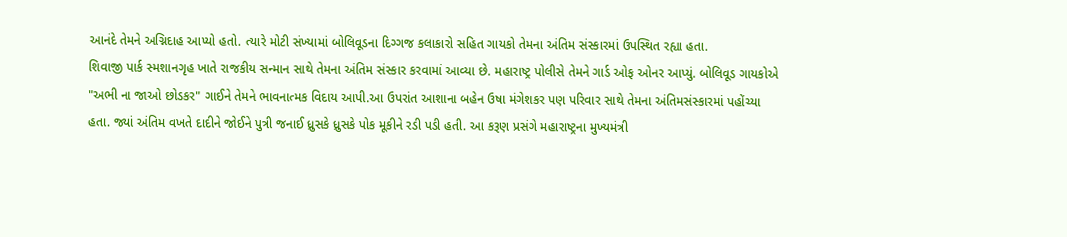આનંદે તેમને અગ્નિદાહ આપ્યો હતો. ત્યારે મોટી સંખ્યામાં બોલિવૂડના દિગ્ગજ કલાકારો સહિત ગાયકો તેમના અંતિમ સંસ્કારમાં ઉપસ્થિત રહ્યા હતા.
શિવાજી પાર્ક સ્મશાનગૃહ ખાતે રાજકીય સન્માન સાથે તેમના અંતિમ સંસ્કાર કરવામાં આવ્યા છે. મહારાષ્ટ્ર પોલીસે તેમને ગાર્ડ ઓફ ઓનર આપ્યું. બોલિવૂડ ગાયકોએ "અભી ના જાઓ છોડકર" ગાઈને તેમને ભાવનાત્મક વિદાય આપી.આ ઉપરાંત આશાના બહેન ઉષા મંગેશકર પણ પરિવાર સાથે તેમના અંતિમસંસ્કારમાં પહોંચ્યા હતા. જ્યાં અંતિમ વખતે દાદીને જોઈને પુત્રી જનાઈ ધ્રુસકે ધ્રુસકે પોક મૂકીને રડી પડી હતી. આ કરૂણ પ્રસંગે મહારાષ્ટ્રના મુખ્યમંત્રી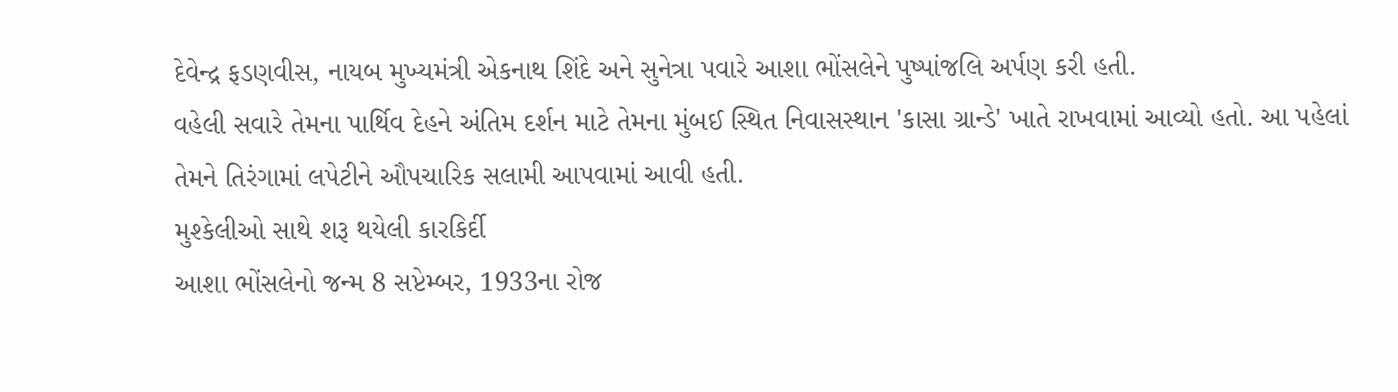દેવેન્દ્ર ફડણવીસ, નાયબ મુખ્યમંત્રી એકનાથ શિંદે અને સુનેત્રા પવારે આશા ભોંસલેને પુષ્પાંજલિ અર્પણ કરી હતી.
વહેલી સવારે તેમના પાર્થિવ દેહને અંતિમ દર્શન માટે તેમના મુંબઈ સ્થિત નિવાસસ્થાન 'કાસા ગ્રાન્ડે' ખાતે રાખવામાં આવ્યો હતો. આ પહેલાં તેમને તિરંગામાં લપેટીને ઔપચારિક સલામી આપવામાં આવી હતી.
મુશ્કેલીઓ સાથે શરૂ થયેલી કારકિર્દી
આશા ભોંસલેનો જન્મ 8 સપ્ટેમ્બર, 1933ના રોજ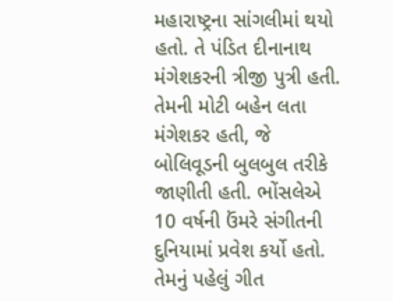મહારાષ્ટ્રના સાંગલીમાં થયો હતો. તે પંડિત દીનાનાથ મંગેશકરની ત્રીજી પુત્રી હતી. તેમની મોટી બહેન લતા મંગેશકર હતી, જે બોલિવૂડની બુલબુલ તરીકે જાણીતી હતી. ભોંસલેએ 10 વર્ષની ઉંમરે સંગીતની દુનિયામાં પ્રવેશ કર્યો હતો. તેમનું પહેલું ગીત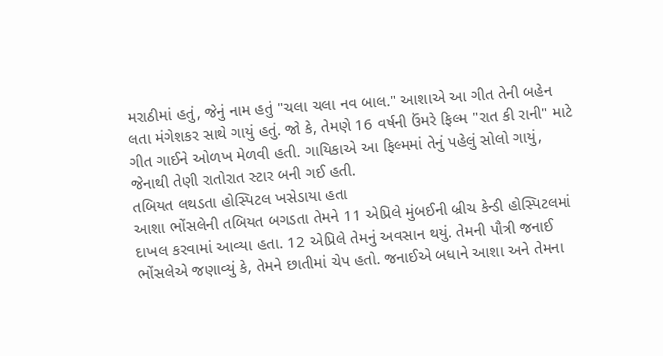મરાઠીમાં હતું, જેનું નામ હતું "ચલા ચલા નવ બાલ." આશાએ આ ગીત તેની બહેન લતા મંગેશકર સાથે ગાયું હતું. જો કે, તેમણે 16 વર્ષની ઉંમરે ફિલ્મ "રાત કી રાની" માટે ગીત ગાઈને ઓળખ મેળવી હતી. ગાયિકાએ આ ફિલ્મમાં તેનું પહેલું સોલો ગાયું, જેનાથી તેણી રાતોરાત સ્ટાર બની ગઈ હતી.
તબિયત લથડતા હોસ્પિટલ ખસેડાયા હતા
આશા ભોંસલેની તબિયત બગડતા તેમને 11 એપ્રિલે મુંબઈની બ્રીચ કેન્ડી હોસ્પિટલમાં દાખલ કરવામાં આવ્યા હતા. 12 એપ્રિલે તેમનું અવસાન થયું. તેમની પૌત્રી જનાઈ ભોંસલેએ જણાવ્યું કે, તેમને છાતીમાં ચેપ હતો. જનાઈએ બધાને આશા અને તેમના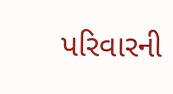પરિવારની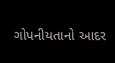ગોપનીયતાનો આદર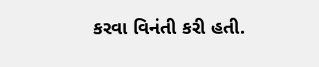કરવા વિનંતી કરી હતી.